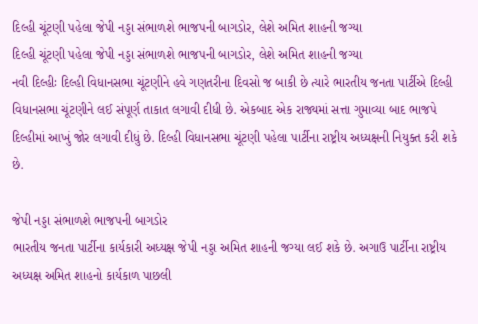દિલ્હી ચૂંટણી પહેલા જેપી નડ્ડા સંભાળશે ભાજપની બાગડોર, લેશે અમિત શાહની જગ્યા
દિલ્હી ચૂંટણી પહેલા જેપી નડ્ડા સંભાળશે ભાજપની બાગડોર, લેશે અમિત શાહની જગ્યા
નવી દિલ્હીઃ દિલ્હી વિધાનસભા ચૂંટણીને હવે ગણતરીના દિવસો જ બાકી છે ત્યારે ભારતીય જનતા પાર્ટીએ દિલ્હી વિધાનસભા ચૂંટણીને લઈ સંપૂર્ણ તાકાત લગાવી દીધી છે. એકબાદ એક રાજ્યમાં સત્તા ગુમાવ્યા બાદ ભાજપે દિલ્હીમાં આખું જોર લગાવી દીધું છે. દિલ્હી વિધાનસભા ચૂંટણી પહેલા પાર્ટીના રાષ્ટ્રીય અધ્યક્ષની નિયુક્ત કરી શકે છે.

જેપી નડ્ડા સંભાળશે ભાજપની બાગડોર
ભારતીય જનતા પાર્ટીના કાર્યકારી અધ્યક્ષ જેપી નડ્ડા અમિત શાહની જગ્યા લઈ શકે છે. અગાઉ પાર્ટીના રાષ્ટ્રીય અધ્યક્ષ અમિત શાહનો કાર્યકાળ પાછલી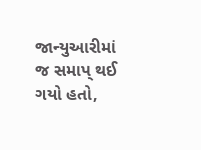જાન્યુઆરીમાં જ સમાપ્ થઈ ગયો હતો,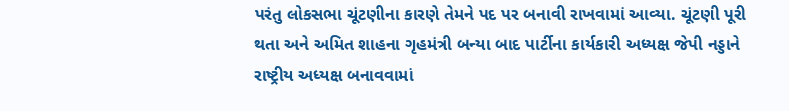પરંતુ લોકસભા ચૂંટણીના કારણે તેમને પદ પર બનાવી રાખવામાં આવ્યા. ચૂંટણી પૂરી થતા અને અમિત શાહના ગૃહમંત્રી બન્યા બાદ પાર્ટીના કાર્યકારી અધ્યક્ષ જેપી નડ્ડાને રાષ્ટ્રીય અધ્યક્ષ બનાવવામાં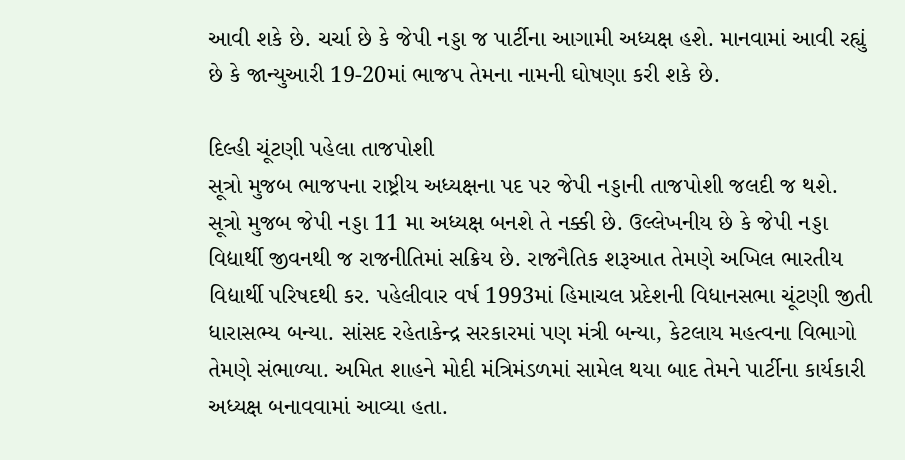આવી શકે છે. ચર્ચા છે કે જેપી નડ્ડા જ પાર્ટીના આગામી અધ્યક્ષ હશે. માનવામાં આવી રહ્યું છે કે જાન્યુઆરી 19-20માં ભાજપ તેમના નામની ઘોષણા કરી શકે છે.

દિલ્હી ચૂંટણી પહેલા તાજપોશી
સૂત્રો મુજબ ભાજપના રાષ્ટ્રીય અધ્યક્ષના પદ પર જેપી નડ્ડાની તાજપોશી જલદી જ થશે. સૂત્રો મુજબ જેપી નડ્ડા 11 મા અધ્યક્ષ બનશે તે નક્કી છે. ઉલ્લેખનીય છે કે જેપી નડ્ડા વિદ્યાર્થી જીવનથી જ રાજનીતિમાં સક્રિય છે. રાજનૈતિક શરૂઆત તેમણે અખિલ ભારતીય વિદ્યાર્થી પરિષદથી કર. પહેલીવાર વર્ષ 1993માં હિમાચલ પ્રદેશની વિધાનસભા ચૂંટણી જીતી ધારાસભ્ય બન્યા. સાંસદ રહેતાકેન્દ્ર સરકારમાં પણ મંત્રી બન્યા, કેટલાય મહત્વના વિભાગો તેમણે સંભાળ્યા. અમિત શાહને મોદી મંત્રિમંડળમાં સામેલ થયા બાદ તેમને પાર્ટીના કાર્યકારી અધ્યક્ષ બનાવવામાં આવ્યા હતા.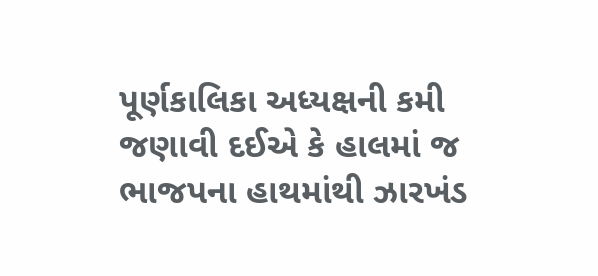પૂર્ણકાલિકા અધ્યક્ષની કમી
જણાવી દઈએ કે હાલમાં જ ભાજપના હાથમાંથી ઝારખંડ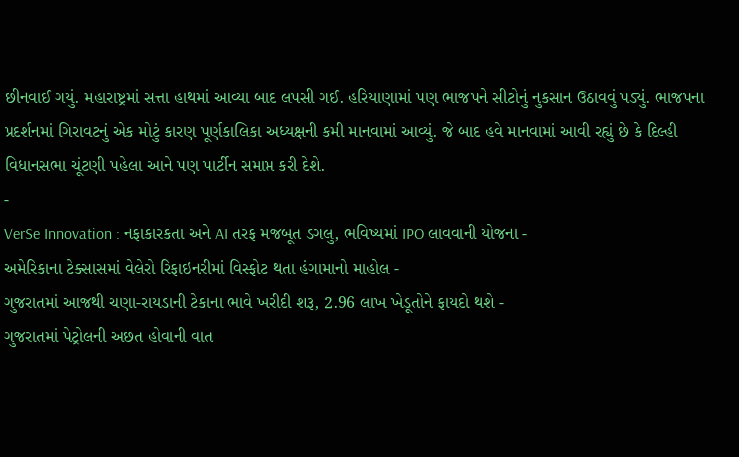છીનવાઈ ગયું. મહારાષ્ટ્રમાં સત્તા હાથમાં આવ્યા બાદ લપસી ગઈ. હરિયાણામાં પણ ભાજપને સીટોનું નુકસાન ઉઠાવવું પડ્યું. ભાજપના પ્રદર્શનમાં ગિરાવટનું એક મોટું કારણ પૂર્ણકાલિકા અધ્યક્ષની કમી માનવામાં આવ્યું. જે બાદ હવે માનવામાં આવી રહ્યું છે કે દિલ્હી વિધાનસભા ચૂંટણી પહેલા આને પણ પાર્ટીન સમાપ્ત કરી દેશે.
-
VerSe Innovation : નફાકારકતા અને AI તરફ મજબૂત ડગલુ, ભવિષ્યમાં IPO લાવવાની યોજના -
અમેરિકાના ટેક્સાસમાં વેલેરો રિફાઇનરીમાં વિસ્ફોટ થતા હંગામાનો માહોલ -
ગુજરાતમાં આજથી ચણા-રાયડાની ટેકાના ભાવે ખરીદી શરૂ, 2.96 લાખ ખેડૂતોને ફાયદો થશે -
ગુજરાતમાં પેટ્રોલની અછત હોવાની વાત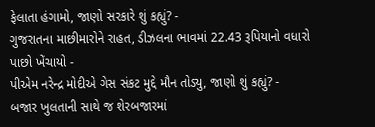ફેલાતા હંગામો, જાણો સરકારે શું કહ્યું? -
ગુજરાતના માછીમારોને રાહત, ડીઝલના ભાવમાં 22.43 રૂપિયાનો વધારો પાછો ખેંચાયો -
પીએમ નરેન્દ્ર મોદીએ ગેસ સંકટ મુદ્દે મૌન તોડ્યુ, જાણો શું કહ્યું? -
બજાર ખુલતાની સાથે જ શેરબજારમાં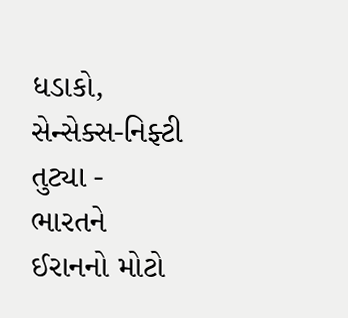ધડાકો, સેન્સેક્સ-નિફ્ટી તુટ્યા -
ભારતને ઈરાનનો મોટો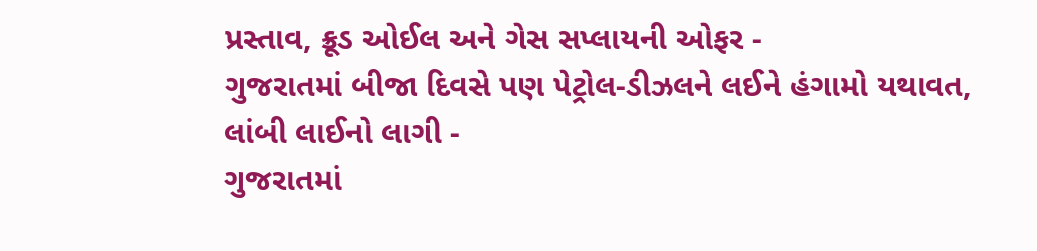પ્રસ્તાવ, ક્રૂડ ઓઈલ અને ગેસ સપ્લાયની ઓફર -
ગુજરાતમાં બીજા દિવસે પણ પેટ્રોલ-ડીઝલને લઈને હંગામો યથાવત, લાંબી લાઈનો લાગી -
ગુજરાતમાં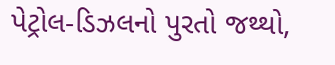પેટ્રોલ-ડિઝલનો પુરતો જથ્થો,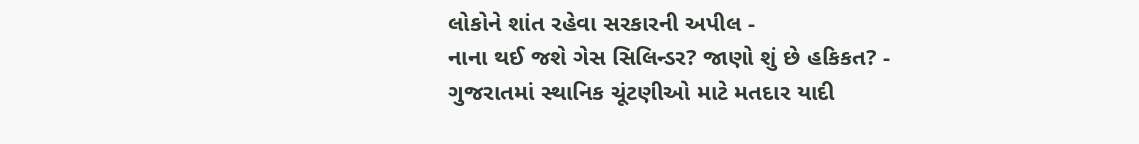લોકોને શાંત રહેવા સરકારની અપીલ -
નાના થઈ જશે ગેસ સિલિન્ડર? જાણો શું છે હકિકત? -
ગુજરાતમાં સ્થાનિક ચૂંટણીઓ માટે મતદાર યાદી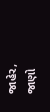જાહેર, જાણો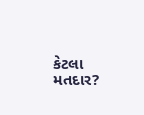કેટલા મતદાર?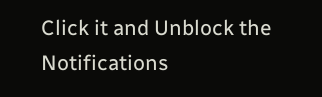Click it and Unblock the Notifications